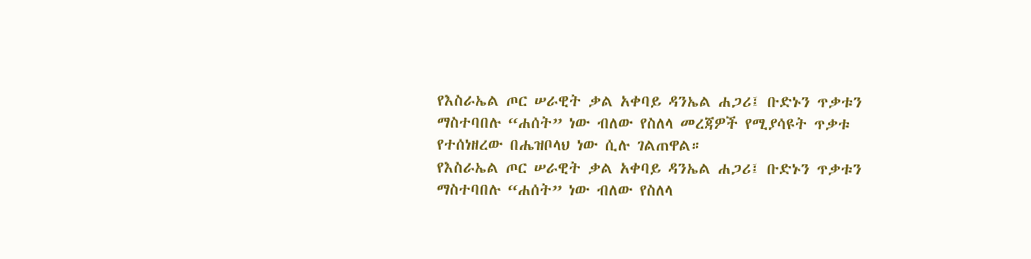የእስራኤል ጦር ሠራዊት ቃል አቀባይ ዳንኤል ሐጋሪ፤ ቡድኑን ጥቃቱን ማስተባበሉ “ሐሰት” ነው ብለው የስለላ መረጃዎች የሚያሳዩት ጥቃቱ የተሰነዘረው በሔዝቦላህ ነው ሲሉ ገልጠዋል።
የእስራኤል ጦር ሠራዊት ቃል አቀባይ ዳንኤል ሐጋሪ፤ ቡድኑን ጥቃቱን ማስተባበሉ “ሐሰት” ነው ብለው የስለላ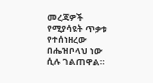መረጃዎች የሚያሳዩት ጥቃቱ የተሰነዘረው በሔዝቦላህ ነው ሲሉ ገልጠዋል።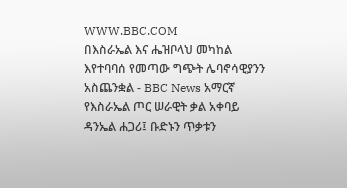WWW.BBC.COM
በእስራኤል እና ሔዝቦላህ መካከል እየተባባሰ የመጣው ግጭት ሌባኖሳዊያንን አስጨንቋል - BBC News አማርኛ
የእስራኤል ጦር ሠራዊት ቃል አቀባይ ዳንኤል ሐጋሪ፤ ቡድኑን ጥቃቱን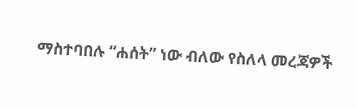ማስተባበሉ “ሐሰት” ነው ብለው የስለላ መረጃዎች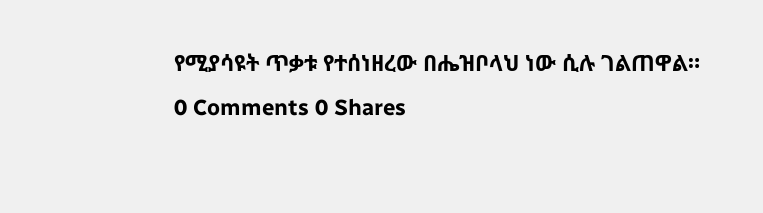የሚያሳዩት ጥቃቱ የተሰነዘረው በሔዝቦላህ ነው ሲሉ ገልጠዋል።
0 Comments 0 Shares